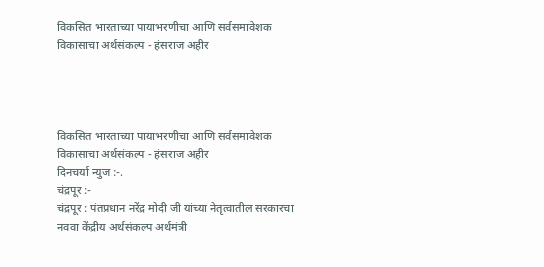विकसित भारताच्या पायाभरणीचा आणि सर्वसमावेशक विकासाचा अर्थसंकल्प - हंसराज अहीर




विकसित भारताच्या पायाभरणीचा आणि सर्वसमावेशक विकासाचा अर्थसंकल्प - हंसराज अहीर
दिनचर्या न्युज :-.
चंद्रपूर :-
चंद्रपूर : पंतप्रधान नरेंद्र मोदी जी यांच्या नेतृत्वातील सरकारचा नववा केंद्रीय अर्थसंकल्प अर्थमंत्री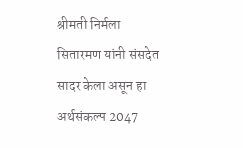श्रीमती निर्मला सितारमण यांनी संसदेत सादर केला असून हा अर्थसंकल्प 2047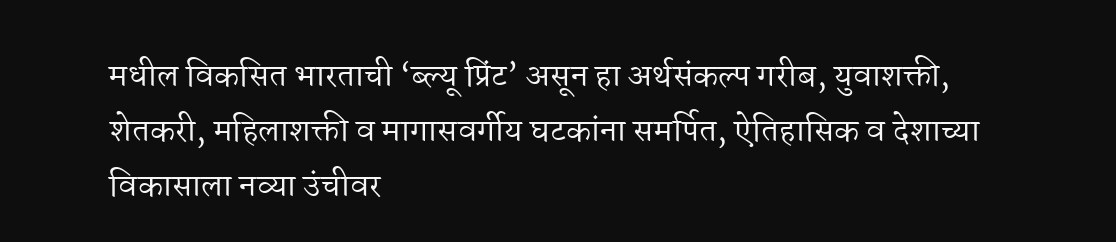मधील विकसित भारताची ‘ब्ल्यू प्रिंट’ असून हा अर्थसंकल्प गरीब, युवाशक्ती, शेतकरी, महिलाशक्ती व मागासवर्गीय घटकांना समर्पित, ऐतिहासिक व देशाच्या विकासाला नव्या उंचीवर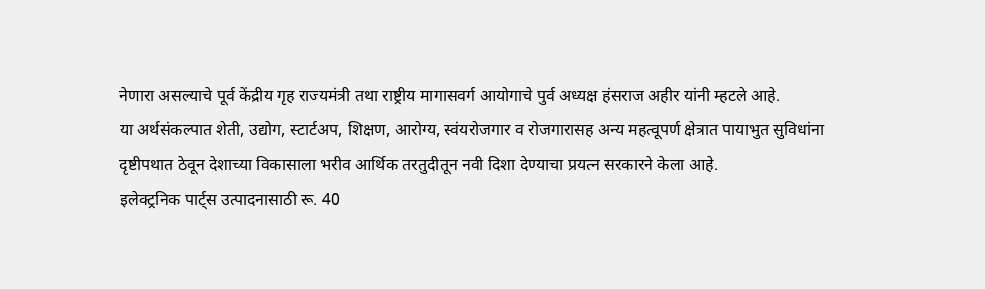नेणारा असल्याचे पूर्व केंद्रीय गृह राज्यमंत्री तथा राष्ट्रीय मागासवर्ग आयोगाचे पुर्व अध्यक्ष हंसराज अहीर यांनी म्हटले आहे.
या अर्थसंकल्पात शेती, उद्योग, स्टार्टअप, शिक्षण, आरोग्य, स्वंयरोजगार व रोजगारासह अन्य महत्वूपर्ण क्षेत्रात पायाभुत सुविधांना दृष्टीपथात ठेवून देशाच्या विकासाला भरीव आर्थिक तरतुदीतून नवी दिशा देण्याचा प्रयत्न सरकारने केला आहे.
इलेक्ट्रनिक पार्ट्स उत्पादनासाठी रू. 40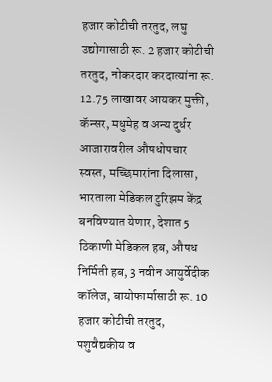हजार कोटीची तरतुद, लघु उद्योगासाठी रू. 2 हजार कोटीची तरतुद, नोकरदार करदात्यांना रू. 12.75 लाखावर आयकर मुक्ती, कॅन्सर, मधुमेह व अन्य दुर्धर आजारावरील औषधोपचार स्वस्त, मच्छिमारांना दिलासा, भारताला मेडिकल टुरिझम केंद्र बनविण्यात येणार, देशात 5 ठिकाणी मेडिकल हब, औषध निर्मिती हब, 3 नवीन आयुर्वेदीक कॉलेज, बायोफार्मासाठी रू. 10 हजार कोटीची तरतुद, पशुवैद्यकीय व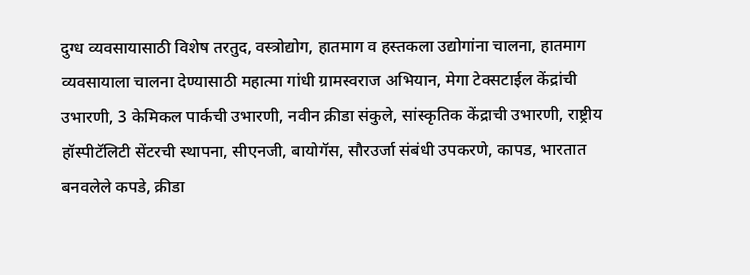दुग्ध व्यवसायासाठी विशेष तरतुद, वस्त्रोद्योग, हातमाग व हस्तकला उद्योगांना चालना, हातमाग व्यवसायाला चालना देण्यासाठी महात्मा गांधी ग्रामस्वराज अभियान, मेगा टेक्सटाईल केंद्रांची उभारणी, 3 केमिकल पार्कची उभारणी, नवीन क्रीडा संकुले, सांस्कृतिक केंद्राची उभारणी, राष्ट्रीय हॉस्पीटॅलिटी सेंटरची स्थापना, सीएनजी, बायोगॅस, सौरउर्जा संबंधी उपकरणे, कापड, भारतात बनवलेले कपडे, क्रीडा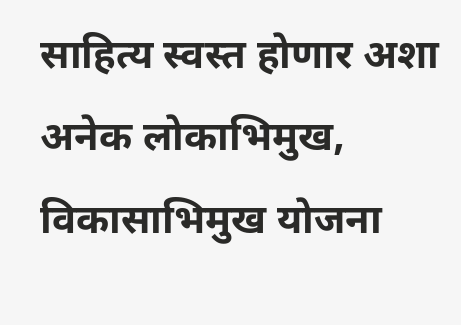साहित्य स्वस्त होणार अशा अनेक लोकाभिमुख, विकासाभिमुख योजना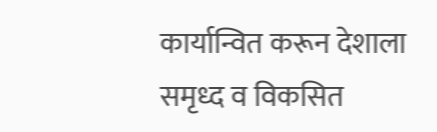कार्यान्वित करून देशाला समृध्द व विकसित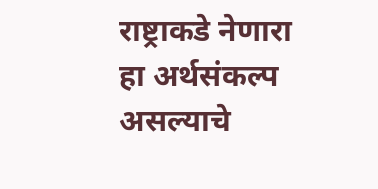राष्ट्राकडे नेणारा हा अर्थसंकल्प असल्याचे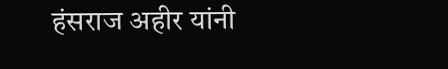हंसराज अहीर यांनी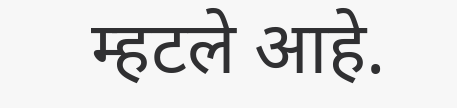म्हटले आहे.